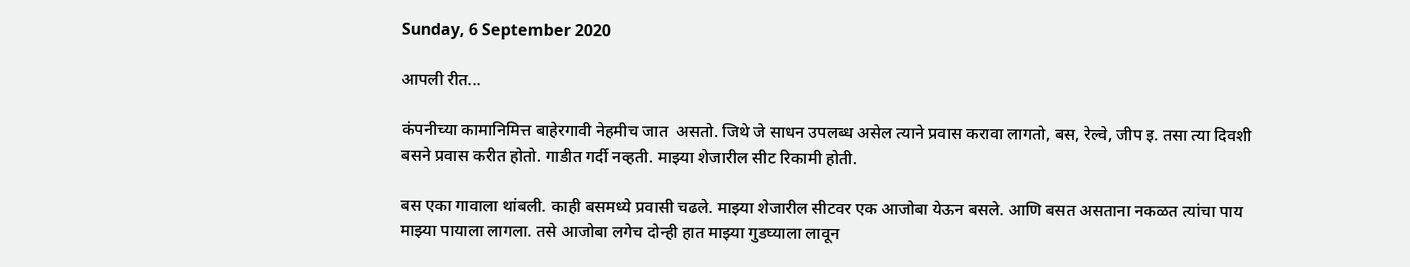Sunday, 6 September 2020

आपली रीत...

कंपनीच्या कामानिमित्त बाहेरगावी नेहमीच जात  असतो. जिथे जे साधन उपलब्ध असेल त्याने प्रवास करावा लागतो, बस, रेल्वे, जीप इ. तसा त्या दिवशी बसने प्रवास करीत होतो. गाडीत गर्दी नव्हती. माझ्या शेजारील सीट रिकामी होती.

बस एका गावाला थांबली. काही बसमध्ये प्रवासी चढले. माझ्या शेजारील सीटवर एक आजोबा येऊन बसले. आणि बसत असताना नकळत त्यांचा पाय माझ्या पायाला लागला. तसे आजोबा लगेच दोन्ही हात माझ्या गुडघ्याला लावून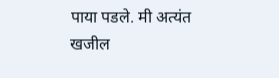पाया पडले. मी अत्यंत खजील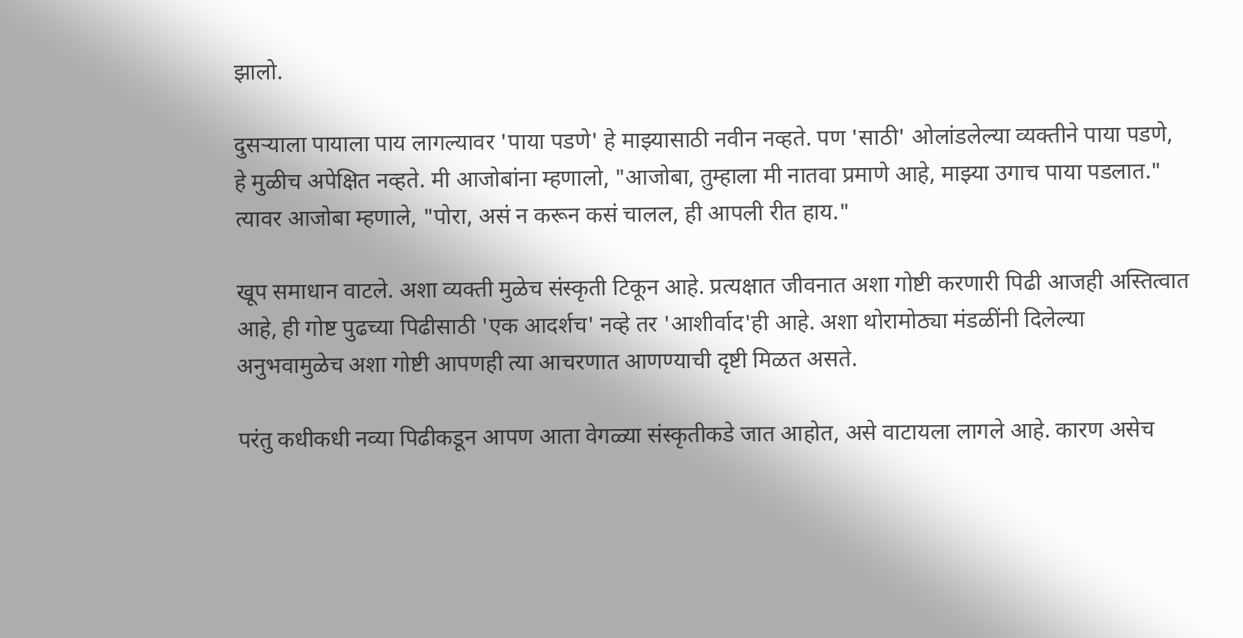झालो.

दुसऱ्याला पायाला पाय लागल्यावर 'पाया पडणे' हे माझ्यासाठी नवीन नव्हते. पण 'साठी' ओलांडलेल्या व्यक्तीने पाया पडणे, हे मुळीच अपेक्षित नव्हते. मी आजोबांना म्हणालो, "आजोबा, तुम्हाला मी नातवा प्रमाणे आहे, माझ्या उगाच पाया पडलात." त्यावर आजोबा म्हणाले, "पोरा, असं न करून कसं चालल, ही आपली रीत हाय."

खूप समाधान वाटले. अशा व्यक्ती मुळेच संस्कृती टिकून आहे. प्रत्यक्षात जीवनात अशा गोष्टी करणारी पिढी आजही अस्तित्वात आहे, ही गोष्ट पुढच्या पिढीसाठी 'एक आदर्शच' नव्हे तर 'आशीर्वाद'ही आहे. अशा थोरामोठ्या मंडळींनी दिलेल्या अनुभवामुळेच अशा गोष्टी आपणही त्या आचरणात आणण्याची दृष्टी मिळत असते.

परंतु कधीकधी नव्या पिढीकडून आपण आता वेगळ्या संस्कृतीकडे जात आहोत, असे वाटायला लागले आहे. कारण असेच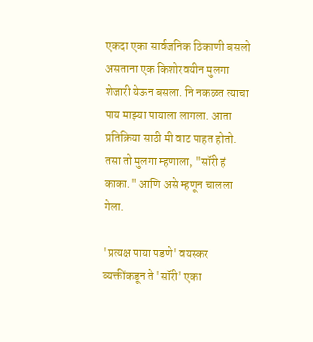एकदा एका सार्वजनिक ठिकाणी बसलो असताना एक किशोरवयीन मुलगा शेजारी येऊन बसला. नि नकळत त्याचा पाय माझ्या पायाला लागला. आता प्रतिक्रिया साठी मी वाट पाहत होतो. तसा तो मुलगा म्हणाला, "सॉरी हं काका." आणि असे म्हणून चालला गेला.

'प्रत्यक्ष पाया पडणे' वयस्कर व्यक्तींकडून ते 'सॉरी' एका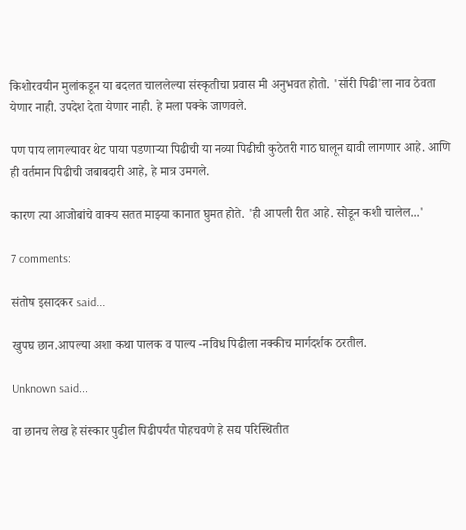किशोरवयीन मुलांकडून या बदलत चाललेल्या संस्कृतीचा प्रवास मी अनुभवत होतो. 'सॉरी पिढी'ला नाव ठेवता येणार नाही. उपदेश देता येणार नाही. हे मला पक्के जाणवले.

पण पाय लागल्यावर थेट पाया पडणाऱ्या पिढीची या नव्या पिढीची कुठेतरी गाठ घालून द्यावी लागणार आहे. आणि ही वर्तमान पिढीची जबाबदारी आहे, हे मात्र उमगले.

कारण त्या आजोबांचे वाक्य सतत माझ्या कानात घुमत होते. 'ही आपली रीत आहे. सोडून कशी चालेल...'

7 comments:

संतोष इसादकर said...

खुपघ छान.आपल्या अशा कथा पालक व पाल्य -नविध पिढीला नक्कीच मार्गदर्शक ठरतील.

Unknown said...

वा छानच लेख हे संस्कार पुढील पिढीपर्यंत पोहचवणे हे सद्य परिस्थितीत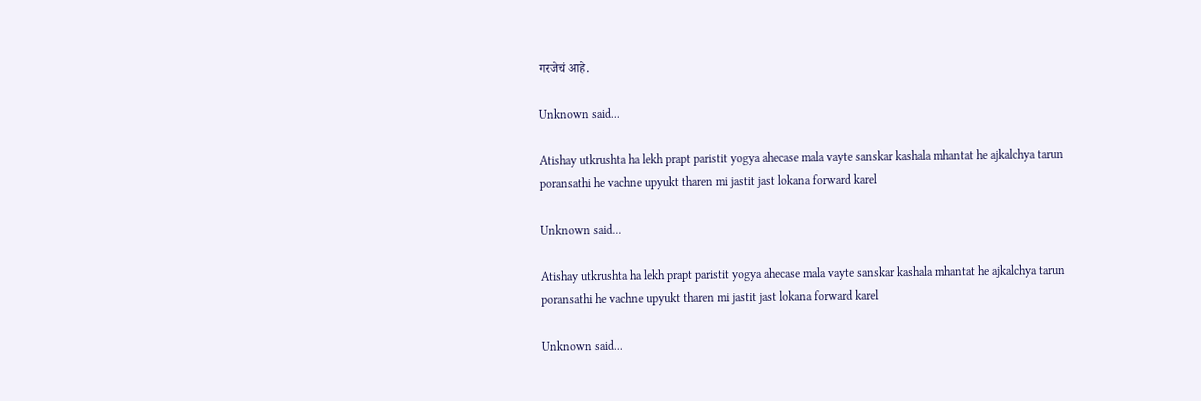गरजेचं आहे.

Unknown said...

Atishay utkrushta ha lekh prapt paristit yogya ahecase mala vayte sanskar kashala mhantat he ajkalchya tarun poransathi he vachne upyukt tharen mi jastit jast lokana forward karel

Unknown said...

Atishay utkrushta ha lekh prapt paristit yogya ahecase mala vayte sanskar kashala mhantat he ajkalchya tarun poransathi he vachne upyukt tharen mi jastit jast lokana forward karel

Unknown said...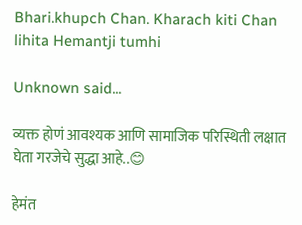Bhari.khupch Chan. Kharach kiti Chan lihita Hemantji tumhi

Unknown said...

व्यक्त होणं आवश्यक आणि सामाजिक परिस्थिती लक्षात घेता गरजेचे सुद्धा आहे..😊

हेमंत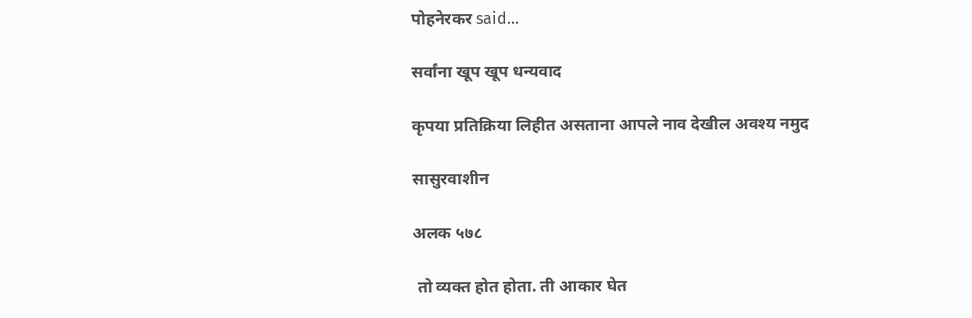पोहनेरकर said...

सर्वांना खूप खूप धन्यवाद

कृपया प्रतिक्रिया लिहीत असताना आपले नाव देखील अवश्य नमुद

सासुरवाशीन

अलक ५७८

 तो व्यक्त होत होता. ती आकार घेत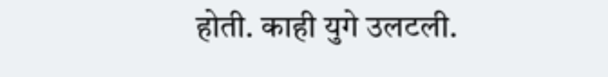होती. काही युगे उलटली.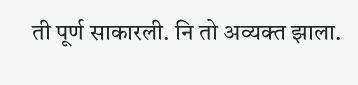ती पूर्ण साकारली. नि तो अव्यक्त झाला.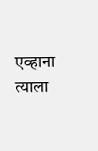एव्हाना त्याला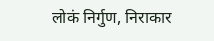लोकं निर्गुण, निराकार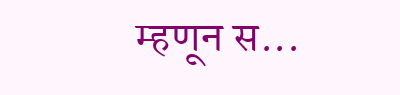म्हणून स...